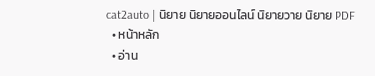cat2auto | นิยาย นิยายออนไลน์ นิยายวาย นิยาย PDF
  • หน้าหลัก
  • อ่าน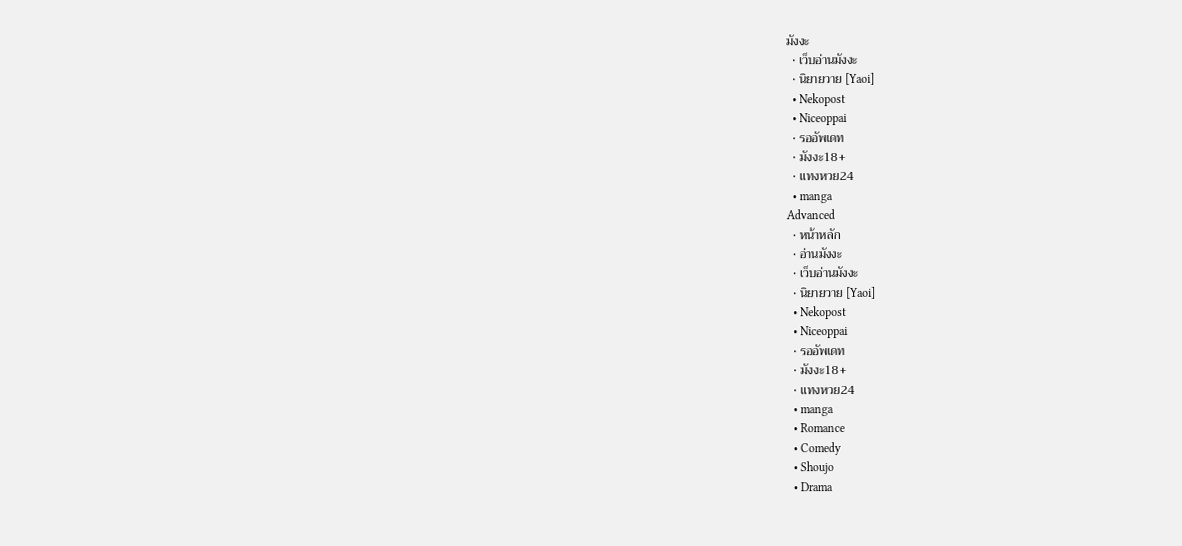มังงะ
  • เว็บอ่านมังงะ
  • นิยายวาย [Yaoi]
  • Nekopost
  • Niceoppai
  • รออัพเดท
  • มังงะ18+
  • แทงหวย24
  • manga
Advanced
  • หน้าหลัก
  • อ่านมังงะ
  • เว็บอ่านมังงะ
  • นิยายวาย [Yaoi]
  • Nekopost
  • Niceoppai
  • รออัพเดท
  • มังงะ18+
  • แทงหวย24
  • manga
  • Romance
  • Comedy
  • Shoujo
  • Drama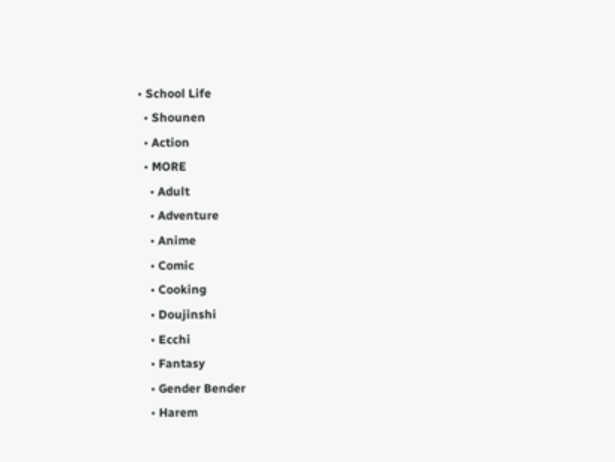• School Life
  • Shounen
  • Action
  • MORE
    • Adult
    • Adventure
    • Anime
    • Comic
    • Cooking
    • Doujinshi
    • Ecchi
    • Fantasy
    • Gender Bender
    • Harem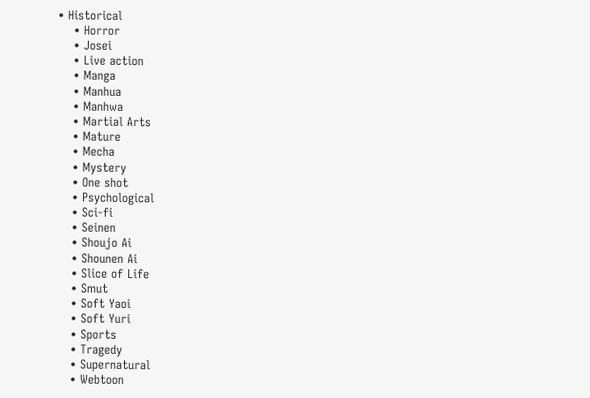• Historical
    • Horror
    • Josei
    • Live action
    • Manga
    • Manhua
    • Manhwa
    • Martial Arts
    • Mature
    • Mecha
    • Mystery
    • One shot
    • Psychological
    • Sci-fi
    • Seinen
    • Shoujo Ai
    • Shounen Ai
    • Slice of Life
    • Smut
    • Soft Yaoi
    • Soft Yuri
    • Sports
    • Tragedy
    • Supernatural
    • Webtoon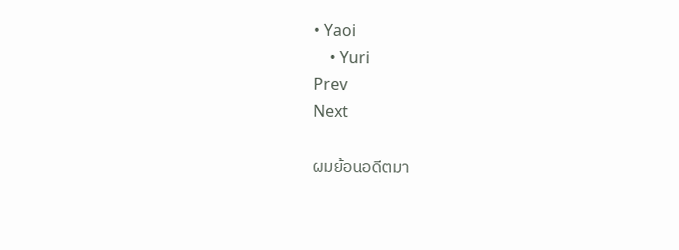• Yaoi
    • Yuri
Prev
Next

ผมย้อนอดีตมา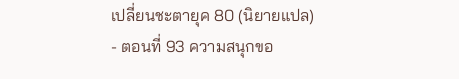เปลี่ยนชะตายุค 80 (นิยายแปล) - ตอนที่ 93 ความสนุกขอ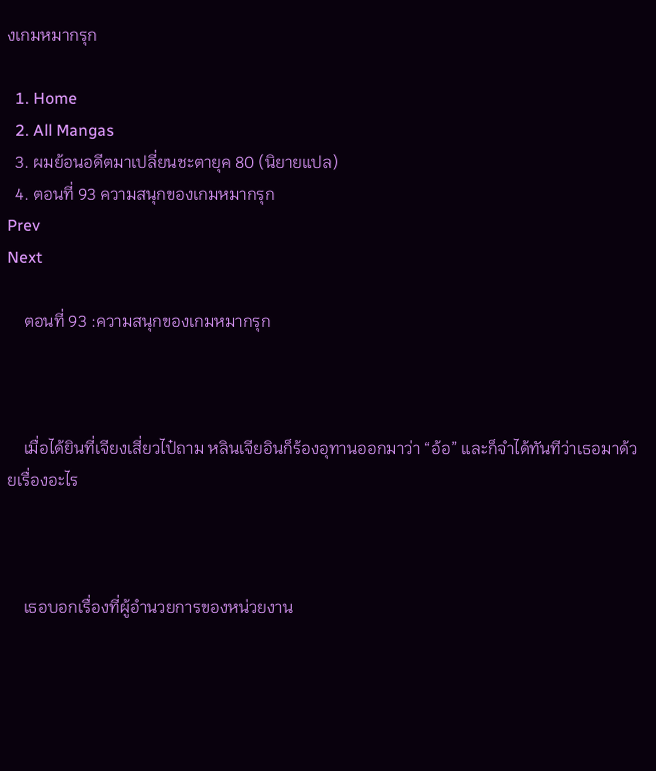งเกมหมากรุก

  1. Home
  2. All Mangas
  3. ผมย้อนอดีตมาเปลี่ยนชะตายุค 80 (นิยายแปล)
  4. ตอนที่ 93 ความสนุกของเกมหมากรุก
Prev
Next

    ตอนที่ 93 :ความสนุกของเกมหมากรุก



    เมื่อได้ยินที่เจียงเสี่ยวไป๋ถาม หลินเจียอินก็ร้องอุทานออกมาว่า “อ้อ” และก็จำได้ทันทีว่าเธอมาด้วยเรื่องอะไร



    เธอบอกเรื่องที่ผู้อำนวยการของหน่วยงาน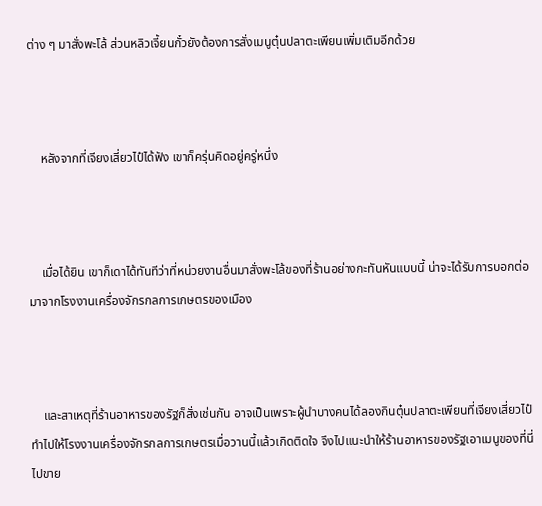ต่าง ๆ มาสั่งพะโล้ ส่วนหลิวเจี้ยนกั๋วยังต้องการสั่งเมนูตุ๋นปลาตะเพียนเพิ่มเติมอีกด้วย



    หลังจากที่เจียงเสี่ยวไป๋ได้ฟัง เขาก็ครุ่นคิดอยู่ครู่หนึ่ง



    เมื่อได้ยิน เขาก็เดาได้ทันทีว่าที่หน่วยงานอื่นมาสั่งพะโล้ของที่ร้านอย่างกะทันหันแบบนี้ น่าจะได้รับการบอกต่อมาจากโรงงานเครื่องจักรกลการเกษตรของเมือง



    และสาเหตุที่ร้านอาหารของรัฐก็สั่งเช่นกัน อาจเป็นเพราะผู้นำบางคนได้ลองกินตุ๋นปลาตะเพียนที่เจียงเสี่ยวไป๋ทำไปให้โรงงานเครื่องจักรกลการเกษตรเมื่อวานนี้แล้วเกิดติดใจ จึงไปแนะนำให้ร้านอาหารของรัฐเอาเมนูของที่นี่ไปขาย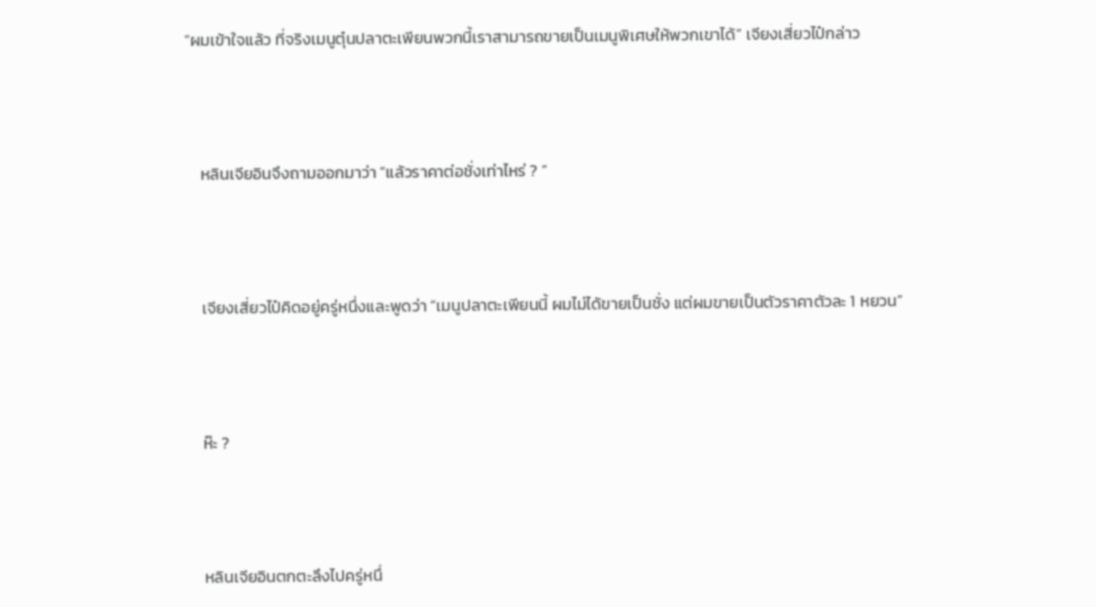“ผมเข้าใจแล้ว ที่จริงเมนูตุ๋นปลาตะเพียนพวกนี้เราสามารถขายเป็นเมนูพิเศษให้พวกเขาได้” เจียงเสี่ยวไป๋กล่าว



    หลินเจียอินจึงถามออกมาว่า “แล้วราคาต่อชั่งเท่าไหร่ ? ”



    เจียงเสี่ยวไป๋คิดอยู่ครู่หนึ่งและพูดว่า “เมนูปลาตะเพียนนี้ ผมไม่ได้ขายเป็นชั่ง แต่ผมขายเป็นตัวราคาตัวละ 1 หยวน”



    ห๊ะ ?



    หลินเจียอินตกตะลึงไปครู่หนึ่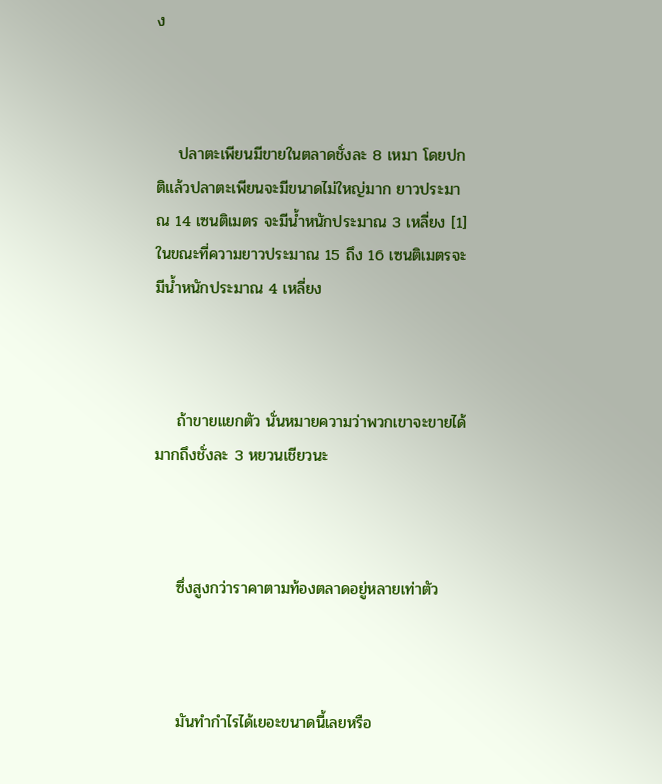ง



    ปลาตะเพียนมีขายในตลาดชั่งละ 8 เหมา โดยปกติแล้วปลาตะเพียนจะมีขนาดไม่ใหญ่มาก ยาวประมาณ 14 เซนติเมตร จะมีน้ำหนักประมาณ 3 เหลี่ยง [1] ในขณะที่ความยาวประมาณ 15 ถึง 16 เซนติเมตรจะมีน้ำหนักประมาณ 4 เหลี่ยง



    ถ้าขายแยกตัว นั่นหมายความว่าพวกเขาจะขายได้มากถึงชั่งละ 3 หยวนเชียวนะ



    ซึ่งสูงกว่าราคาตามท้องตลาดอยู่หลายเท่าตัว



    มันทำกำไรได้เยอะขนาดนี้เลยหรือ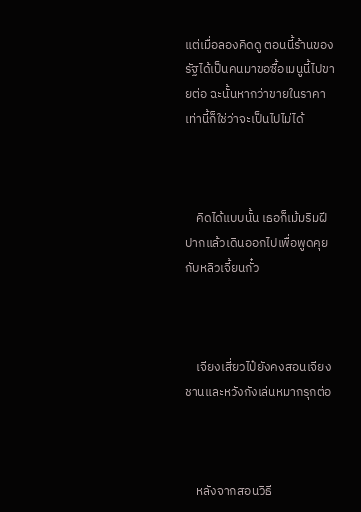แต่เมื่อลองคิดดู ตอนนี้ร้านของรัฐได้เป็นคนมาขอซื้อเมนูนี้ไปขายต่อ ฉะนั้นหากว่าขายในราคาเท่านี้ก็ใช่ว่าจะเป็นไปไม่ได้



    คิดได้แบบนั้น เธอก็เม้มริมฝีปากแล้วเดินออกไปเพื่อพูดคุยกับหลิวเจี้ยนกั๋ว



    เจียงเสี่ยวไป๋ยังคงสอนเจียงชานและหวังกังเล่นหมากรุกต่อ



    หลังจากสอนวิธี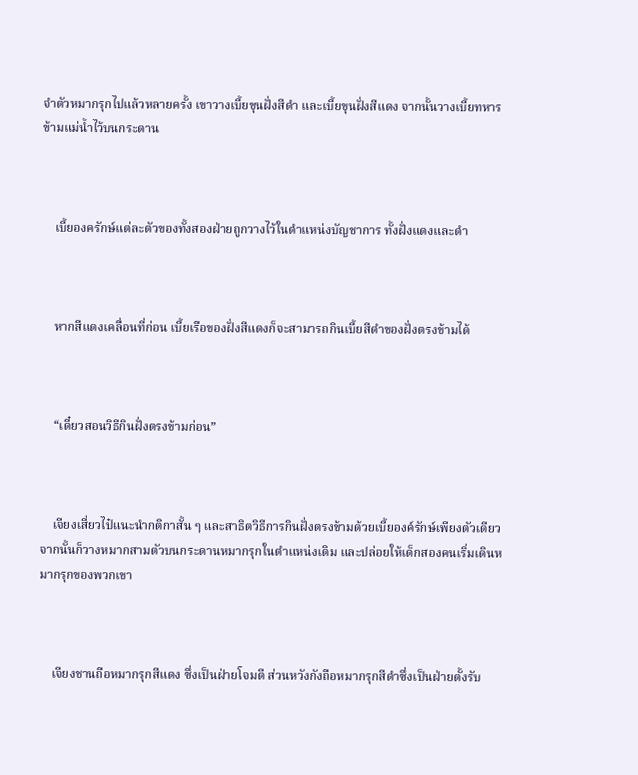จำตัวหมากรุกไปแล้วหลายครั้ง เขาวางเบี้ยขุนฝั่งสีดำ และเบี้ยขุนฝั่งสีแดง จากนั้นวางเบี้ยทหารข้ามแม่น้ำไว้บนกระดาน



    เบี้ยองครักษ์แต่ละตัวของทั้งสองฝ่ายถูกวางไว้ในตำแหน่งบัญชาการ ทั้งฝั่งแดงและดำ



    หากสีแดงเคลื่อนที่ก่อน เบี้ยเรือของฝั่งสีแดงก็จะสามารถกินเบี้ยสีดำของฝั่งตรงข้ามได้



    “เดี๋ยวสอนวิธีกินฝั่งตรงข้ามก่อน”



    เจียงเสี่ยวไป๋แนะนำกติกาสั้น ๆ และสาธิตวิธีการกินฝั่งตรงข้ามด้วยเบี้ยองค์รักษ์เพียงตัวเดียว จากนั้นก็วางหมากสามตัวบนกระดานหมากรุกในตำแหน่งเดิม และปล่อยให้เด็กสองคนเริ่มเดินหมากรุกของพวกเขา



    เจียงชานถือหมากรุกสีแดง ซึ่งเป็นฝ่ายโจมตี ส่วนหวังกังถือหมากรุกสีดำซึ่งเป็นฝ่ายตั้งรับ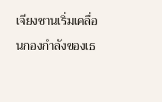เจียงชานเริ่มเคลื่อนกองกำลังของเธ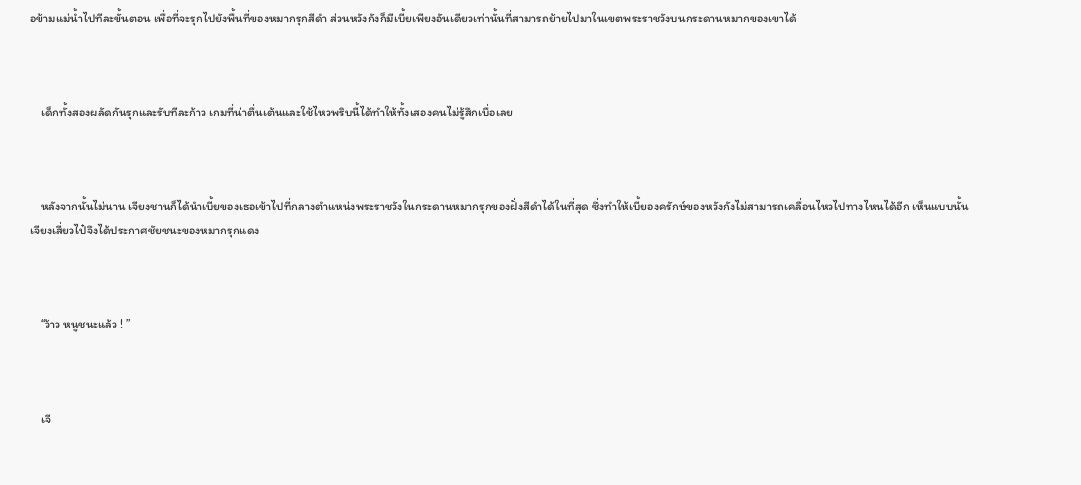อข้ามแม่น้ำไปทีละขั้นตอน เพื่อที่จะรุกไปยังพื้นที่ของหมากรุกสีดำ ส่วนหวังกังก็มีเบี้ยเพียงอันเดียวเท่านั้นที่สามารถย้ายไปมาในเขตพระราชวังบนกระดานหมากของเขาได้



    เด็กทั้งสองผลัดกันรุกและรับทีละก้าว เกมที่น่าตื่นเต้นและใช้ไหวพริบนี้ได้ทำให้ทั้งเสองคนไม่รู้สึกเบื่อเลย



    หลังจากนั้นไม่นาน เจียงชานก็ได้นำเบี้ยของเธอเข้าไปที่กลางตำแหน่งพระราชวังในกระดานหมากรุกของฝั่งสีดำได้ในที่สุด ซึ่งทำให้เบี้ยองครักษ์ของหวังกังไม่สามารถเคลื่อนไหวไปทางไหนได้อีก เห็นแบบนั้น เจียงเสี่ยวไป๋จึงได้ประกาศชัยชนะของหมากรุกแดง



    “ว้าว หนูชนะแล้ว ! ”



    เจี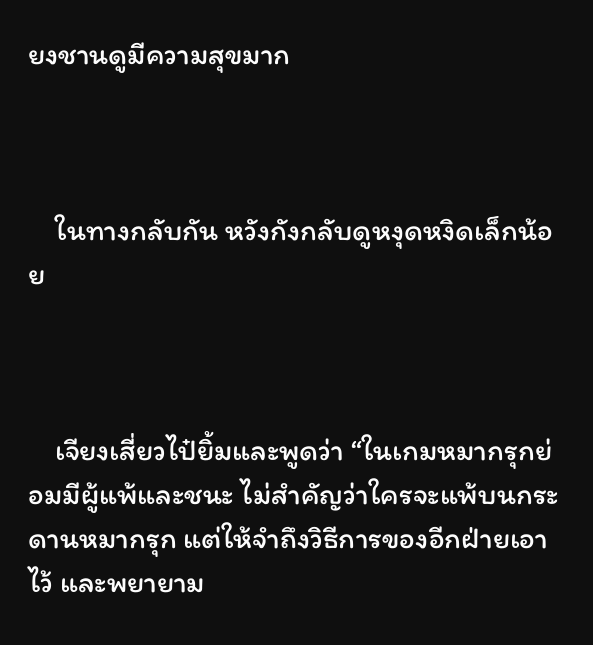ยงชานดูมีความสุขมาก



    ในทางกลับกัน หวังกังกลับดูหงุดหงิดเล็กน้อย



    เจียงเสี่ยวไป๋ยิ้มและพูดว่า “ในเกมหมากรุกย่อมมีผู้แพ้และชนะ ไม่สำคัญว่าใครจะแพ้บนกระดานหมากรุก แต่ให้จำถึงวิธีการของอีกฝ่ายเอาไว้ และพยายาม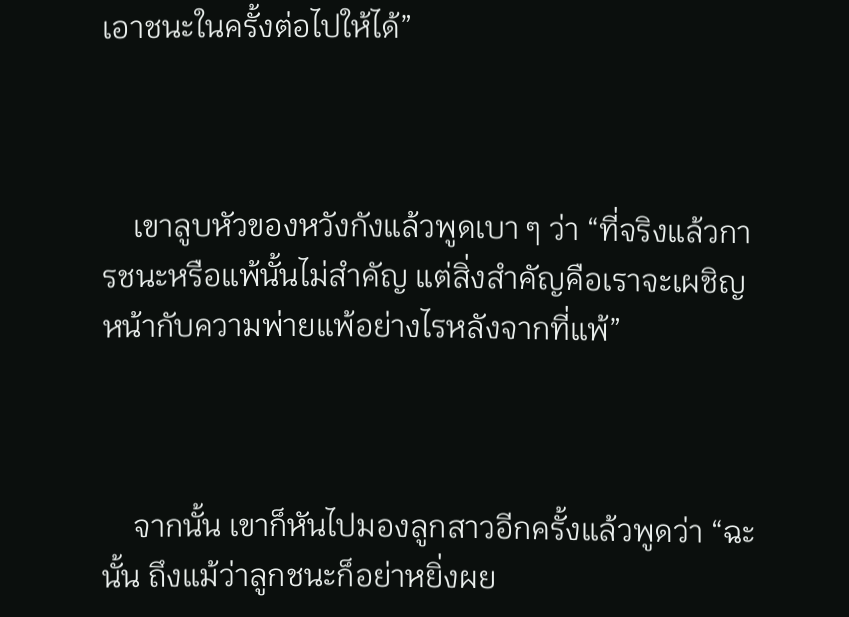เอาชนะในครั้งต่อไปให้ได้”



    เขาลูบหัวของหวังกังแล้วพูดเบา ๆ ว่า “ที่จริงแล้วการชนะหรือแพ้นั้นไม่สำคัญ แต่สิ่งสำคัญคือเราจะเผชิญหน้ากับความพ่ายแพ้อย่างไรหลังจากที่แพ้”



    จากนั้น เขาก็หันไปมองลูกสาวอีกครั้งแล้วพูดว่า “ฉะนั้น ถึงแม้ว่าลูกชนะก็อย่าหยิ่งผย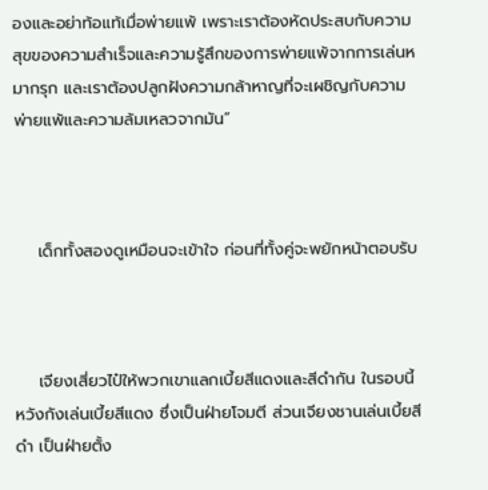องและอย่าท้อแท้เมื่อพ่ายแพ้ เพราะเราต้องหัดประสบกับความสุขของความสำเร็จและความรู้สึกของการพ่ายแพ้จากการเล่นหมากรุก และเราต้องปลูกฝังความกล้าหาญที่จะเผชิญกับความพ่ายแพ้และความล้มเหลวจากมัน”



    เด็กทั้งสองดูเหมือนจะเข้าใจ ก่อนที่ทั้งคู่จะพยักหน้าตอบรับ



    เจียงเสี่ยวไป๋ให้พวกเขาแลกเบี้ยสีแดงและสีดำกัน ในรอบนี้หวังกังเล่นเบี้ยสีแดง ซึ่งเป็นฝ่ายโจมตี ส่วนเจียงชานเล่นเบี้ยสีดำ เป็นฝ่ายตั้ง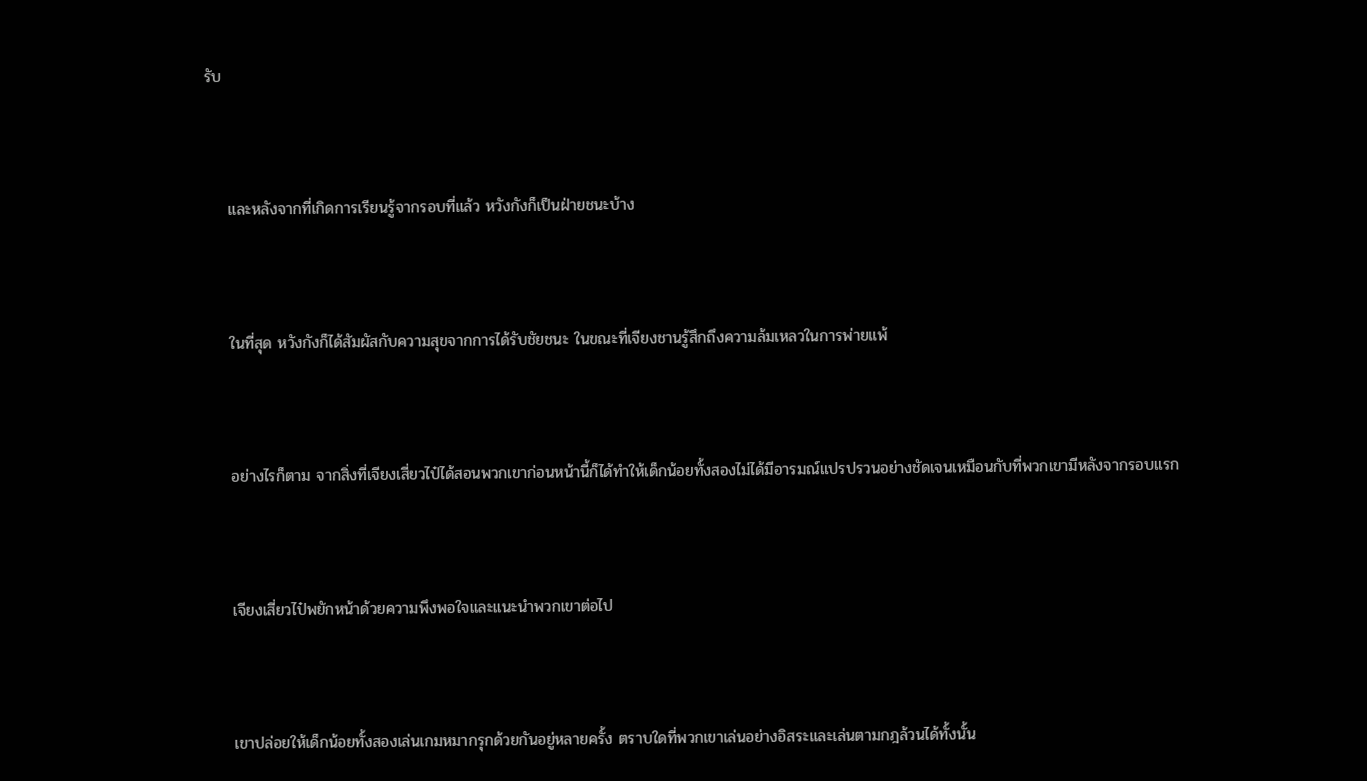รับ



    และหลังจากที่เกิดการเรียนรู้จากรอบที่แล้ว หวังกังก็เป็นฝ่ายชนะบ้าง



    ในที่สุด หวังกังก็ได้สัมผัสกับความสุขจากการได้รับชัยชนะ ในขณะที่เจียงชานรู้สึกถึงความล้มเหลวในการพ่ายแพ้



    อย่างไรก็ตาม จากสิ่งที่เจียงเสี่ยวไป๋ได้สอนพวกเขาก่อนหน้านี้ก็ได้ทำให้เด็กน้อยทั้งสองไม่ได้มีอารมณ์แปรปรวนอย่างชัดเจนเหมือนกับที่พวกเขามีหลังจากรอบแรก



    เจียงเสี่ยวไป๋พยักหน้าด้วยความพึงพอใจและแนะนำพวกเขาต่อไป



    เขาปล่อยให้เด็กน้อยทั้งสองเล่นเกมหมากรุกด้วยกันอยู่หลายครั้ง ตราบใดที่พวกเขาเล่นอย่างอิสระและเล่นตามกฎล้วนได้ทั้งนั้น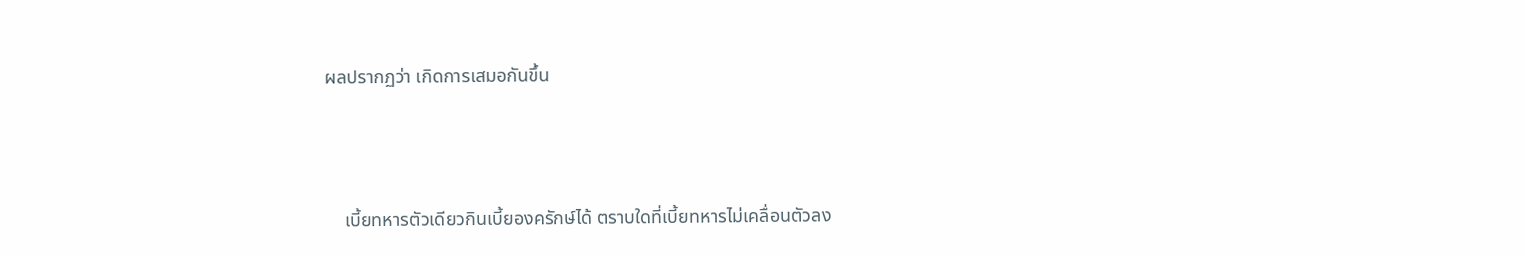ผลปรากฏว่า เกิดการเสมอกันขึ้น



    เบี้ยทหารตัวเดียวกินเบี้ยองครักษ์ได้ ตราบใดที่เบี้ยทหารไม่เคลื่อนตัวลง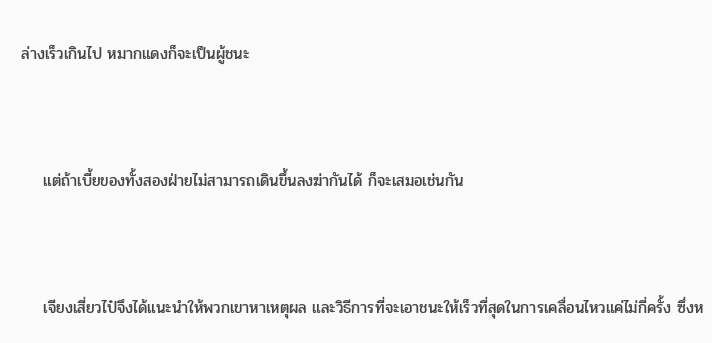ล่างเร็วเกินไป หมากแดงก็จะเป็นผู้ชนะ



    แต่ถ้าเบี้ยของทั้งสองฝ่ายไม่สามารถเดินขึ้นลงฆ่ากันได้ ก็จะเสมอเช่นกัน



    เจียงเสี่ยวไป๋จึงได้แนะนำให้พวกเขาหาเหตุผล และวิธีการที่จะเอาชนะให้เร็วที่สุดในการเคลื่อนไหวแค่ไม่กี่ครั้ง ซึ่งห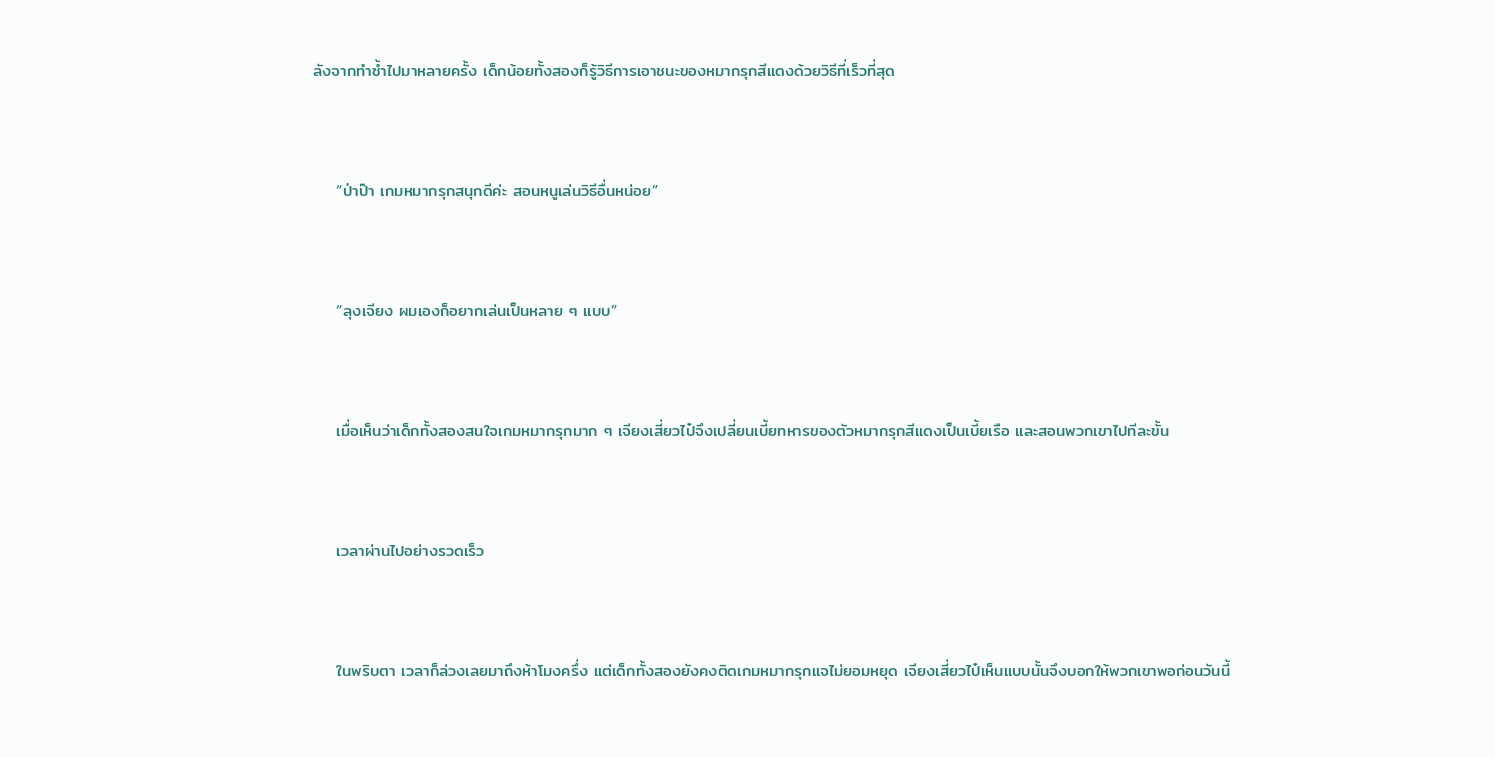ลังจากทำซ้ำไปมาหลายครั้ง เด็กน้อยทั้งสองก็รู้วิธีการเอาชนะของหมากรุกสีแดงด้วยวิธีที่เร็วที่สุด



    “ป่าป๊า เกมหมากรุกสนุกดีค่ะ สอนหนูเล่นวิธีอื่นหน่อย”



    “ลุงเจียง ผมเองก็อยากเล่นเป็นหลาย ๆ แบบ”



    เมื่อเห็นว่าเด็กทั้งสองสนใจเกมหมากรุกมาก ๆ เจียงเสี่ยวไป๋จึงเปลี่ยนเบี้ยทหารของตัวหมากรุกสีแดงเป็นเบี้ยเรือ และสอนพวกเขาไปทีละขั้น



    เวลาผ่านไปอย่างรวดเร็ว



    ในพริบตา เวลาก็ล่วงเลยมาถึงห้าโมงครึ่ง แต่เด็กทั้งสองยังคงติดเกมหมากรุกแจไม่ยอมหยุด เจียงเสี่ยวไป๋เห็นแบบนั้นจึงบอกให้พวกเขาพอก่อนวันนี้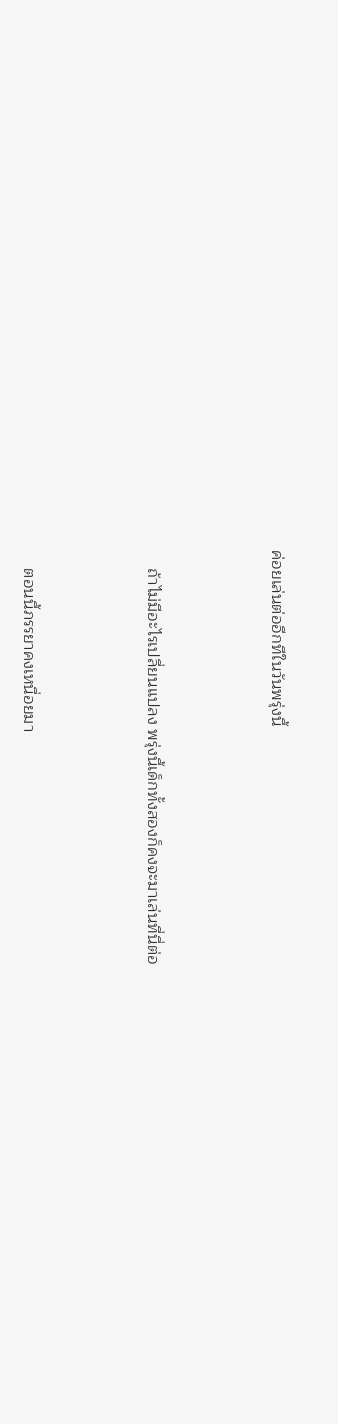ค่อยเล่นต่ออีกทีในวันพรุ่งนี้



    ถ้าไม่มีอะไรเปลี่ยนแปลง พรุ่งนี้เด็กทั้งสองก็คงจะมาเล่นที่นี่ต่อ



    ตอนนี้ภรรยาคงเหนื่อยมา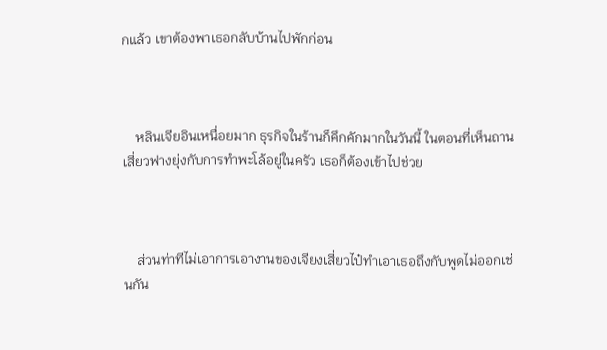กแล้ว เขาต้องพาเธอกลับบ้านไปพักก่อน



    หลินเจียอินเหนื่อยมาก ธุรกิจในร้านก็คึกคักมากในวันนี้ ในตอนที่เห็นถานเสี่ยวฟางยุ่งกับการทำพะโล้อยู่ในครัว เธอก็ต้องเข้าไปช่วย



    ส่วนท่าทีไม่เอาการเอางานของเจียงเสี่ยวไป๋ทำเอาเธอถึงกับพูดไม่ออกเช่นกัน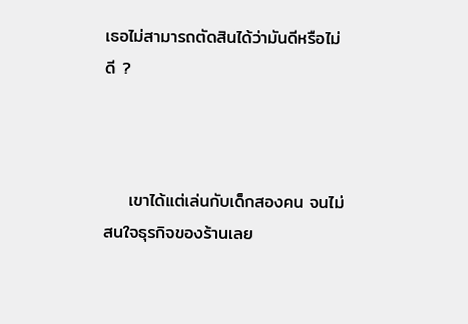เธอไม่สามารถตัดสินได้ว่ามันดีหรือไม่ดี ?



    เขาได้แต่เล่นกับเด็กสองคน จนไม่สนใจธุรกิจของร้านเลย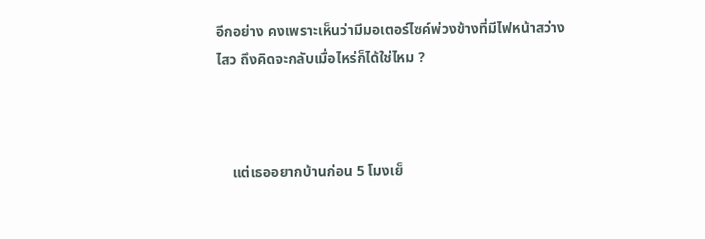อีกอย่าง คงเพราะเห็นว่ามีมอเตอร์ไซค์พ่วงข้างที่มีไฟหน้าสว่างไสว ถึงคิดจะกลับเมื่อไหร่ก็ได้ใช่ไหม ?



    แต่เธออยากบ้านก่อน 5 โมงเย็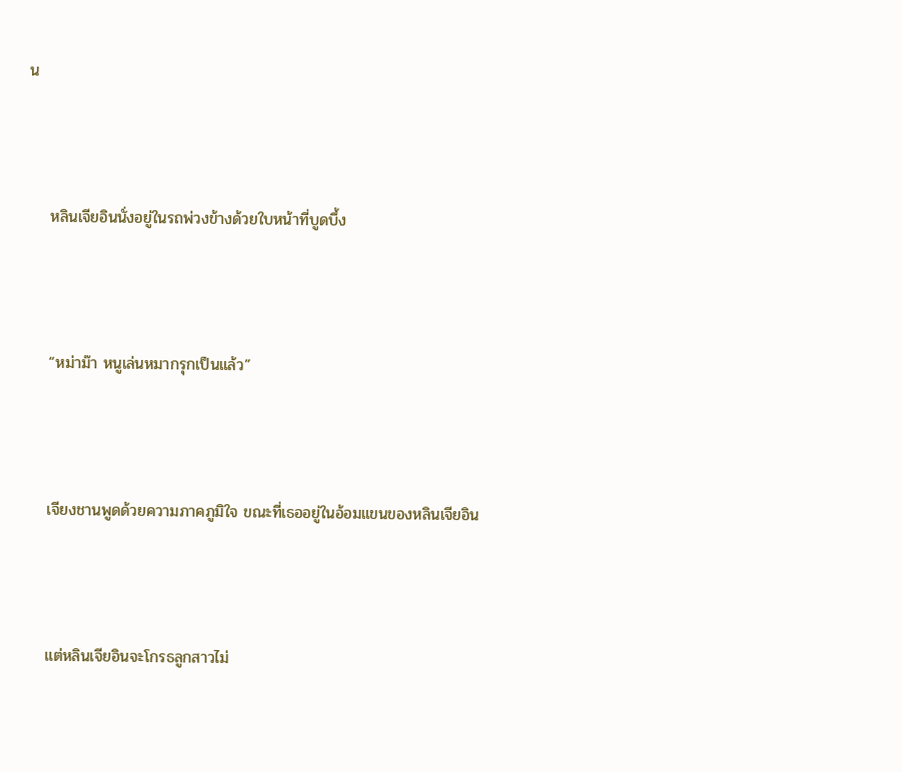น



    หลินเจียอินนั่งอยู่ในรถพ่วงข้างด้วยใบหน้าที่บูดบึ้ง



    “หม่าม๊า หนูเล่นหมากรุกเป็นแล้ว”



    เจียงชานพูดด้วยความภาคภูมิใจ ขณะที่เธออยู่ในอ้อมแขนของหลินเจียอิน



    แต่หลินเจียอินจะโกรธลูกสาวไม่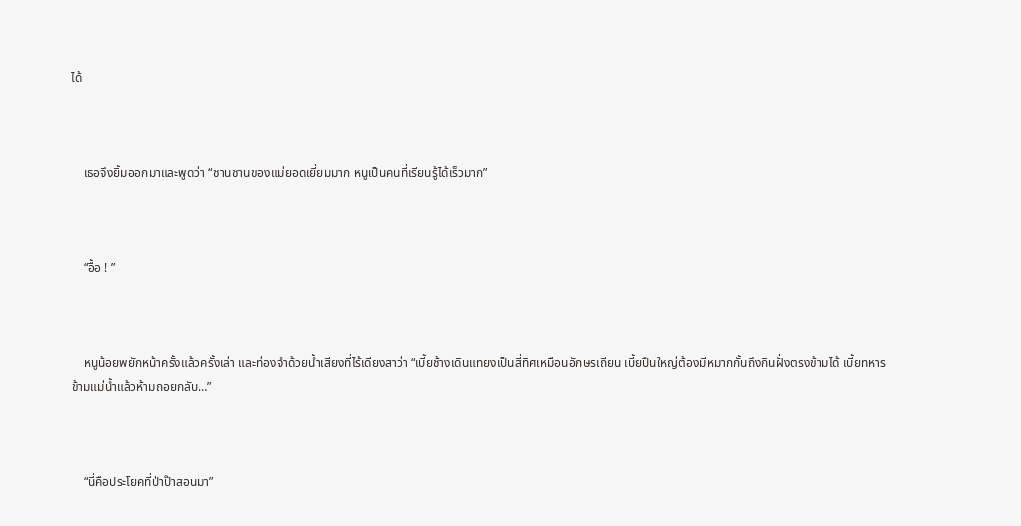ได้



    เธอจึงยิ้มออกมาและพูดว่า “ชานชานของแม่ยอดเยี่ยมมาก หนูเป็นคนที่เรียนรู้ได้เร็วมาก”



    “อื้อ ! ”



    หนูน้อยพยักหน้าครั้งแล้วครั้งเล่า และท่องจำด้วยน้ำเสียงที่ไร้เดียงสาว่า “เบี้ยช้างเดินแทยงเป็นสี่ทิศเหมือนอักษรเถียน เบี้ยปืนใหญ่ต้องมีหมากกั้นถึงกินฝั่งตรงข้ามได้ เบี้ยทหารข้ามแม่น้ำแล้วห้ามถอยกลับ…”



    “นี่คือประโยคที่ป่าป๊าสอนมา”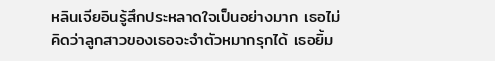หลินเจียอินรู้สึกประหลาดใจเป็นอย่างมาก เธอไม่คิดว่าลูกสาวของเธอจะจำตัวหมากรุกได้ เธอยิ้ม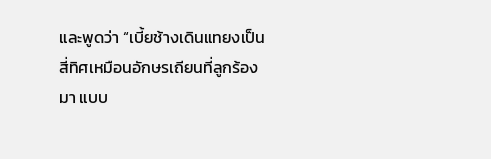และพูดว่า “เบี้ยช้างเดินแทยงเป็นสี่ทิศเหมือนอักษรเถียนที่ลูกร้องมา แบบ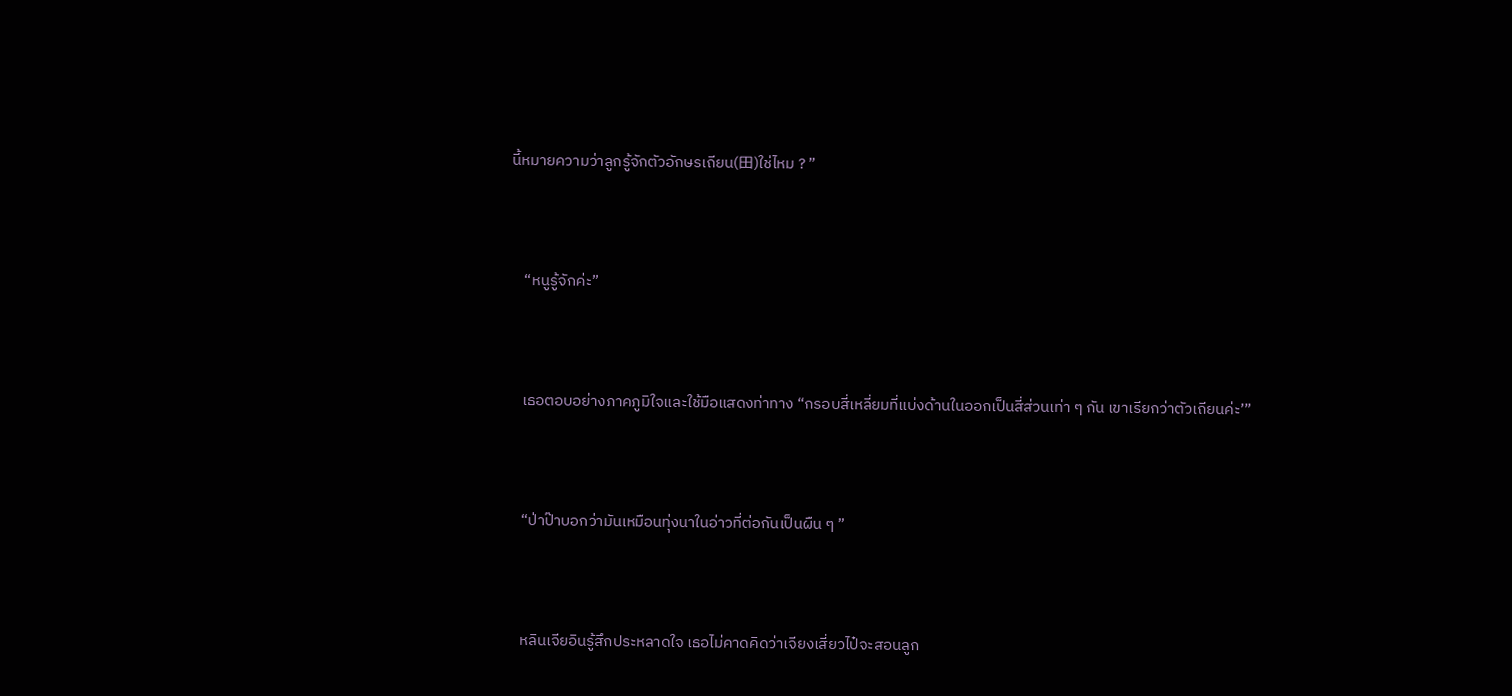นี้หมายความว่าลูกรู้จักตัวอักษรเถียน(田)ใช่ไหม ? ”



    “หนูรู้จักค่ะ”



    เธอตอบอย่างภาคภูมิใจและใช้มือแสดงท่าทาง “กรอบสี่เหลี่ยมที่แบ่งด้านในออกเป็นสี่ส่วนเท่า ๆ กัน เขาเรียกว่าตัวเถียนค่ะ’”



    “ป่าป๊าบอกว่ามันเหมือนทุ่งนาในอ่าวที่ต่อกันเป็นผืน ๆ ”



    หลินเจียอินรู้สึกประหลาดใจ เธอไม่คาดคิดว่าเจียงเสี่ยวไป๋จะสอนลูก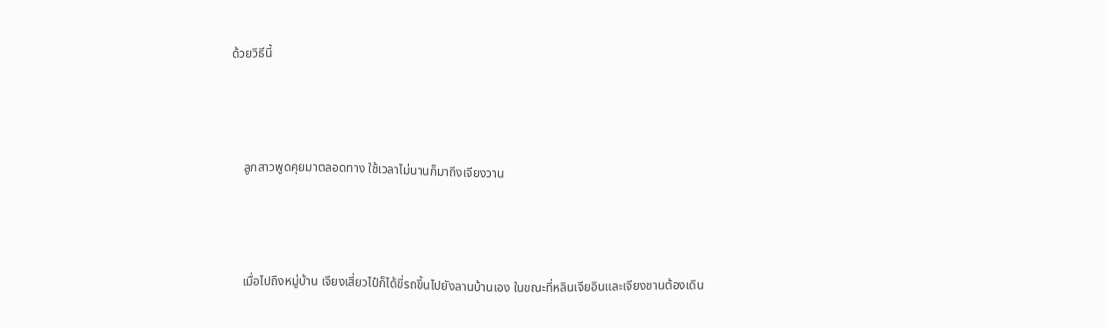ด้วยวิธีนี้



    ลูกสาวพูดคุยมาตลอดทาง ใช้เวลาไม่นานก็มาถึงเจียงวาน



    เมื่อไปถึงหมู่บ้าน เจียงเสี่ยวไป๋ก็ได้ขี่รถขึ้นไปยังลานบ้านเอง ในขณะที่หลินเจียอินและเจียงชานต้องเดิน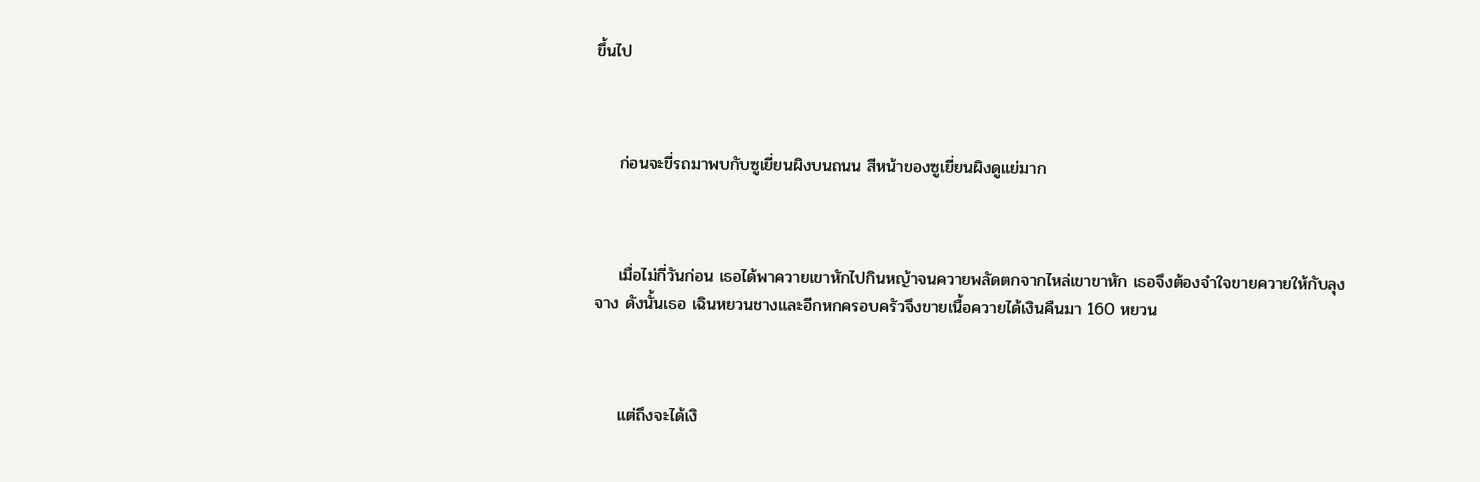ขึ้นไป



    ก่อนจะขี่รถมาพบกับซูเยี่ยนผิงบนถนน สีหน้าของซูเยี่ยนผิงดูแย่มาก



    เมื่อไม่กี่วันก่อน เธอได้พาควายเขาหักไปกินหญ้าจนควายพลัดตกจากไหล่เขาขาหัก เธอจึงต้องจำใจขายควายให้กับลุงจาง ดังนั้นเธอ เฉินหยวนชางและอีกหกครอบครัวจึงขายเนื้อควายได้เงินคืนมา 160 หยวน



    แต่ถึงจะได้เงิ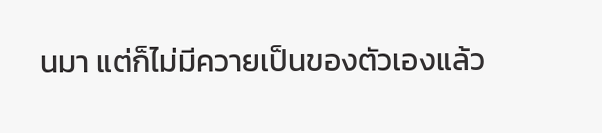นมา แต่ก็ไม่มีควายเป็นของตัวเองแล้ว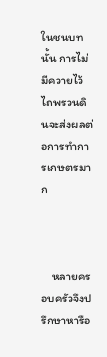ในชนบทนั้น การไม่มีควายไว้ไถพรวนดินจะส่งผลต่อการทำการเกษตรมาก



    หลายครอบครัวจึงปรึกษาหารือ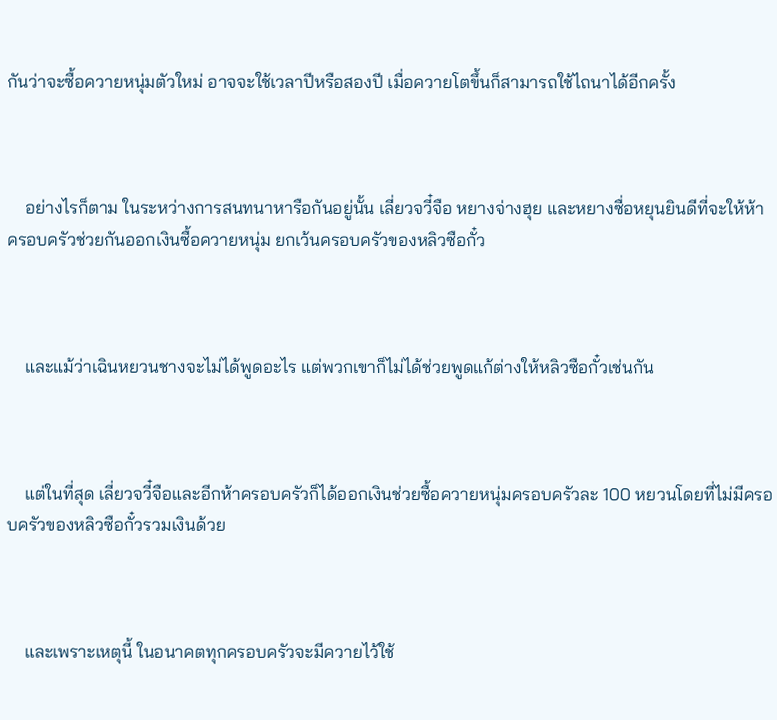กันว่าจะซื้อควายหนุ่มตัวใหม่ อาจจะใช้เวลาปีหรือสองปี เมื่อควายโตขึ้นก็สามารถใช้ไถนาได้อีกครั้ง



    อย่างไรก็ตาม ในระหว่างการสนทนาหารือกันอยู่นั้น เลี่ยวจวี๋จือ หยางจ่างฮุย และหยางซื่อหยุนยินดีที่จะให้ห้าครอบครัวช่วยกันออกเงินซื้อควายหนุ่ม ยกเว้นครอบครัวของหลิวซือกั๋ว



    และแม้ว่าเฉินหยวนชางจะไม่ได้พูดอะไร แต่พวกเขาก็ไม่ได้ช่วยพูดแก้ต่างให้หลิวซือกั๋วเช่นกัน



    แต่ในที่สุด เลี่ยวจวี๋จือและอีกห้าครอบครัวก็ได้ออกเงินช่วยซื้อควายหนุ่มครอบครัวละ 100 หยวนโดยที่ไม่มีครอบครัวของหลิวซือกั๋วรวมเงินด้วย



    และเพราะเหตุนี้ ในอนาคตทุกครอบครัวจะมีควายไว้ใช้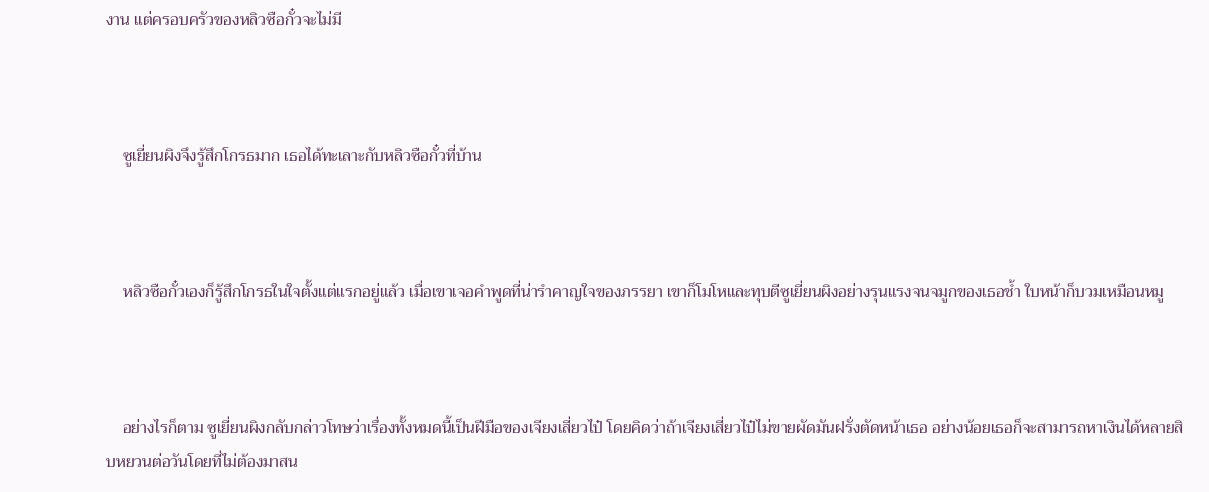งาน แต่ครอบครัวของหลิวซือกั๋วจะไม่มี



    ซูเยี่ยนผิงจึงรู้สึกโกรธมาก เธอได้ทะเลาะกับหลิวซือกั๋วที่บ้าน



    หลิวซือกั๋วเองก็รู้สึกโกรธในใจตั้งแต่แรกอยู่แล้ว เมื่อเขาเจอคำพูดที่น่ารำคาญใจของภรรยา เขาก็โมโหและทุบตีซูเยี่ยนผิงอย่างรุนแรงจนจมูกของเธอช้ำ ใบหน้าก็บวมเหมือนหมู



    อย่างไรก็ตาม ซูเยี่ยนผิงกลับกล่าวโทษว่าเรื่องทั้งหมดนี้เป็นฝีมือของเจียงเสี่ยวไป๋ โดยคิดว่าถ้าเจียงเสี่ยวไป๋ไม่ขายผัดมันฝรั่งตัดหน้าเธอ อย่างน้อยเธอก็จะสามารถหาเงินได้หลายสิบหยวนต่อวันโดยที่ไม่ต้องมาสน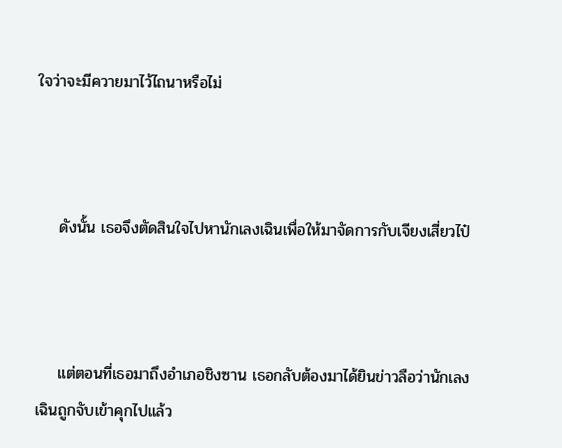ใจว่าจะมีควายมาไว้ไถนาหรือไม่



    ดังนั้น เธอจึงตัดสินใจไปหานักเลงเฉินเพื่อให้มาจัดการกับเจียงเสี่ยวไป๋



    แต่ตอนที่เธอมาถึงอำเภอชิงซาน เธอกลับต้องมาได้ยินข่าวลือว่านักเลงเฉินถูกจับเข้าคุกไปแล้ว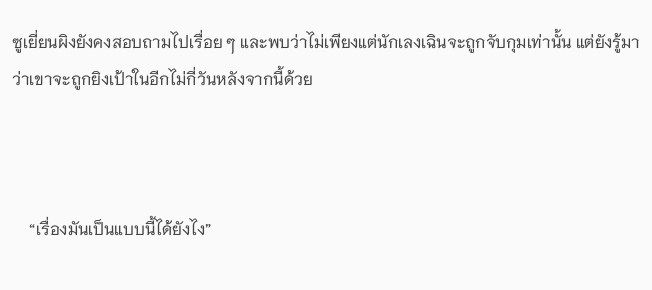ซูเยี่ยนผิงยังคงสอบถามไปเรื่อย ๆ และพบว่าไม่เพียงแต่นักเลงเฉินจะถูกจับกุมเท่านั้น แต่ยังรู้มาว่าเขาจะถูกยิงเป้าในอีกไม่กี่วันหลังจากนี้ด้วย



    “เรื่องมันเป็นแบบนี้ได้ยังไง”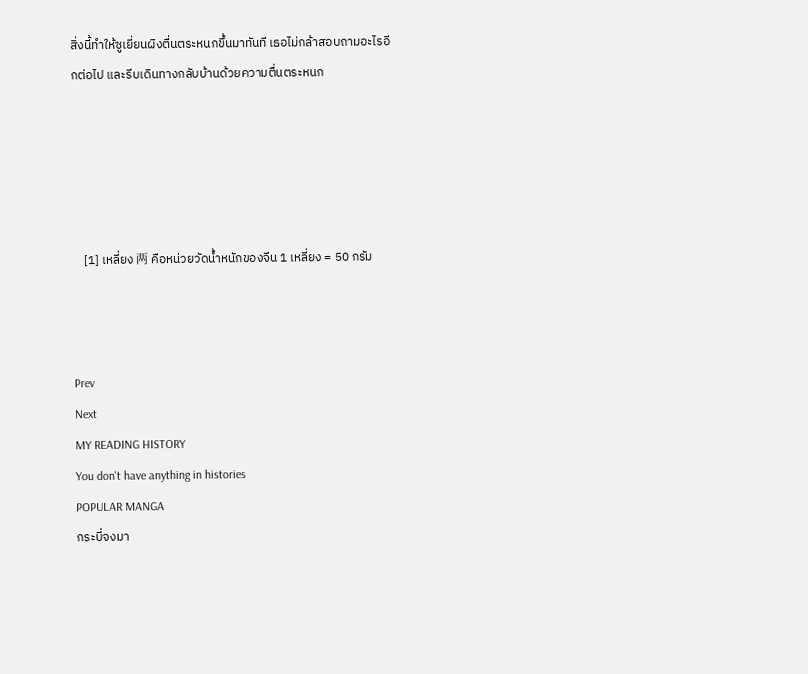สิ่งนี้ทำให้ซูเยี่ยนผิงตื่นตระหนกขึ้นมาทันที เธอไม่กล้าสอบถามอะไรอีกต่อไป และรีบเดินทางกลับบ้านด้วยความตื่นตระหนก





    [1] เหลี่ยง 两 คือหน่วยวัดน้ำหนักของจีน 1 เหลี่ยง = 50 กรัม



Prev
Next
MY READING HISTORY
You don't have anything in histories
POPULAR MANGA
กระบี่จงมา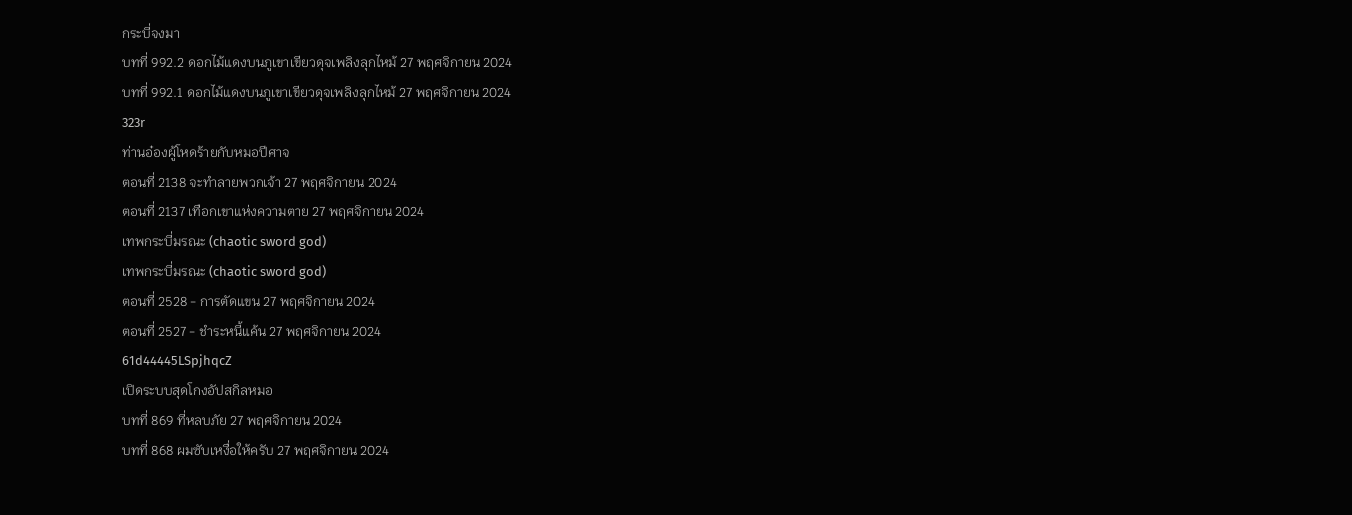กระบี่จงมา
บทที่ 992.2 ดอกไม้แดงบนภูเขาเขียวดุจเพลิงลุกไหม้ 27 พฤศจิกายน 2024
บทที่ 992.1 ดอกไม้แดงบนภูเขาเขียวดุจเพลิงลุกไหม้ 27 พฤศจิกายน 2024
323r
ท่านอ๋องผู้โหดร้ายกับหมอปีศาจ
ตอนที่ 2138 จะทำลายพวกเจ้า 27 พฤศจิกายน 2024
ตอนที่ 2137 เทือกเขาแห่งความตาย 27 พฤศจิกายน 2024
เทพกระบี่มรณะ (chaotic sword god)
เทพกระบี่มรณะ (chaotic sword god)
ตอนที่ 2528 - การตัดแขน 27 พฤศจิกายน 2024
ตอนที่ 2527 - ชำระหนี้แค้น 27 พฤศจิกายน 2024
61d44445LSpjhqcZ
เปิดระบบสุดโกงอัปสกิลหมอ
บทที่ 869 ที่หลบภัย 27 พฤศจิกายน 2024
บทที่ 868 ผมซับเหงื่อให้ครับ 27 พฤศจิกายน 2024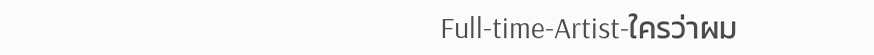Full-time-Artist-ใครว่าผม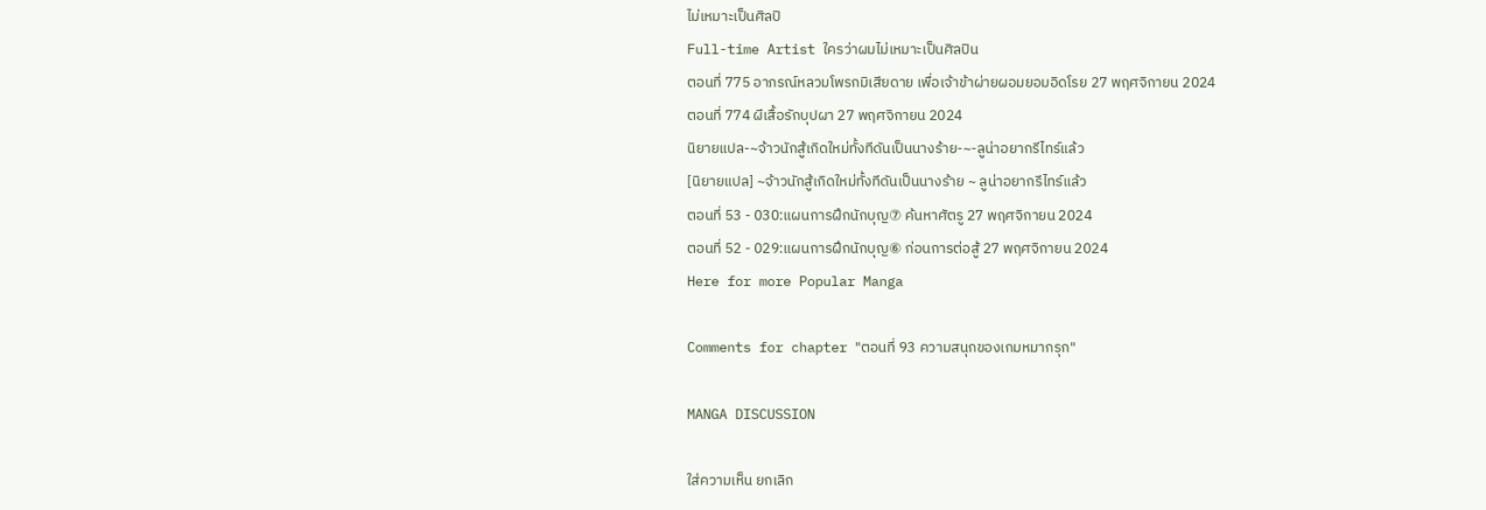ไม่เหมาะเป็นศิลปิ
Full-time Artist ใครว่าผมไม่เหมาะเป็นศิลปิน
ตอนที่ 775 อาภรณ์หลวมโพรกมิเสียดาย เพื่อเจ้าข้าผ่ายผอมยอมอิดโรย 27 พฤศจิกายน 2024
ตอนที่ 774 ผีเสื้อรักบุปผา 27 พฤศจิกายน 2024
นิยายแปล-~จ้าวนักสู้เกิดใหม่ทั้งทีดันเป็นนางร้าย-~-ลูน่าอยากรีไทร์แล้ว
[นิยายแปล] ~จ้าวนักสู้เกิดใหม่ทั้งทีดันเป็นนางร้าย ~ ลูน่าอยากรีไทร์แล้ว
ตอนที่ 53 - 030:แผนการฝึกนักบุญ⑦ ค้นหาศัตรู 27 พฤศจิกายน 2024
ตอนที่ 52 - 029:แผนการฝึกนักบุญ⑥ ก่อนการต่อสู้ 27 พฤศจิกายน 2024
Here for more Popular Manga

Comments for chapter "ตอนที่ 93 ความสนุกของเกมหมากรุก"

MANGA DISCUSSION

ใส่ความเห็น ยกเลิก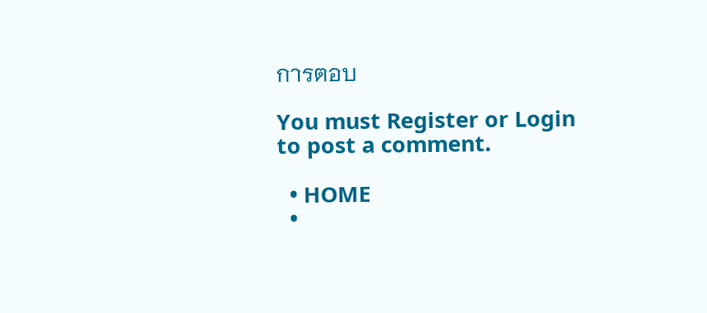การตอบ

You must Register or Login to post a comment.

  • HOME
  •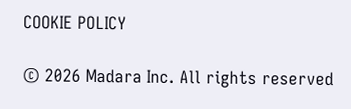COOKIE POLICY

© 2026 Madara Inc. All rights reserved